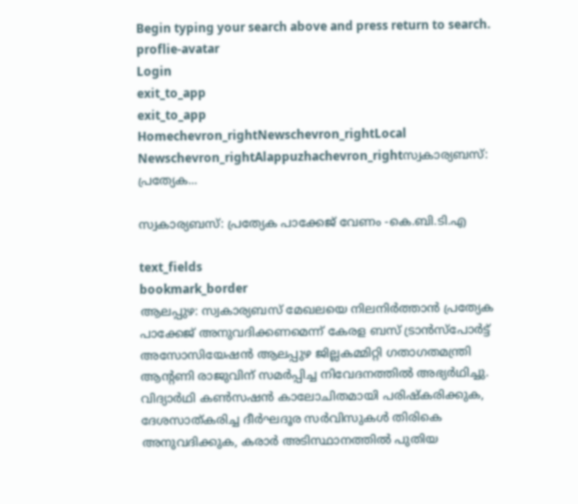Begin typing your search above and press return to search.
proflie-avatar
Login
exit_to_app
exit_to_app
Homechevron_rightNewschevron_rightLocal Newschevron_rightAlappuzhachevron_rightസ്വകാര്യബസ്: പ്രത്യേക...

സ്വകാര്യബസ്: പ്രത്യേക പാക്കേജ് വേണം -കെ.ബി.ടി.എ

text_fields
bookmark_border
ആലപ്പുഴ: സ്വകാര്യബസ് മേഖലയെ നിലനിര്‍ത്താന്‍ പ്രത്യേക പാക്കേജ് അനുവദിക്കണമെന്ന് കേരള ബസ് ട്രാന്‍സ്‌പോര്‍ട്ട് അസോസിയേഷന്‍ ആലപ്പുഴ ജില്ലകമ്മിറ്റി ഗതാഗതമന്ത്രി ആന്റണി രാജുവിന് സമര്‍പ്പിച്ച നിവേദനത്തില്‍ അഭ്യര്‍ഥിച്ചു. വിദ്യാർഥി കണ്‍സഷന്‍ കാലോചിതമായി പരിഷ്കരിക്കുക, ദേശസാത്കരിച്ച ദീര്‍ഘദൂര സര്‍വിസുകള്‍ തിരികെ അനുവദിക്കുക, കരാര്‍ അടിസ്ഥാനത്തില്‍ പുതിയ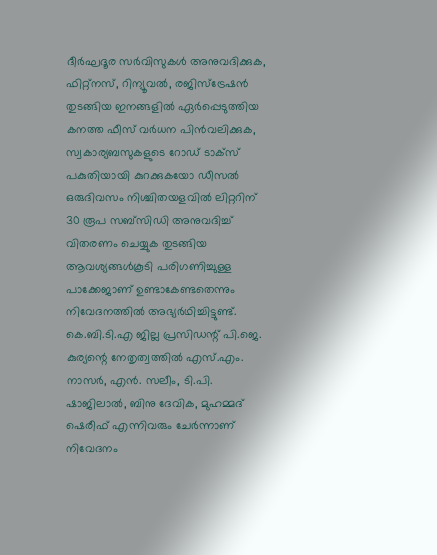ദീര്‍ഘദൂര സര്‍വിസുകള്‍ അനുവദിക്കുക, ഫിറ്റ്‌നസ്, റിന്യൂവല്‍, രജിസ്‌ട്രേഷന്‍ തുടങ്ങിയ ഇനങ്ങളില്‍ ഏര്‍പ്പെടുത്തിയ കനത്ത ഫീസ് വർധന പിന്‍വലിക്കുക, സ്വകാര്യബസുകളുടെ റോഡ് ടാക്‌സ് പകുതിയായി കുറക്കുകയോ ഡീസല്‍ ഒരുദിവസം നിശ്ചിതയളവില്‍ ലിറ്ററിന് 30 രൂപ സബ്‌സിഡി അനുവദിച്ച് വിതരണം ചെയ്യുക തുടങ്ങിയ ആവശ്യങ്ങള്‍കൂടി പരിഗണിച്ചുള്ള പാക്കേജാണ് ഉണ്ടാകേണ്ടതെന്നും നിവേദനത്തില്‍ അഭ്യർഥിച്ചിട്ടുണ്ട്. കെ.ബി.ടി.എ ജില്ല പ്രസിഡന്റ് പി.ജെ. കുര്യന്റെ നേതൃത്വത്തില്‍ എസ്.എം. നാസര്‍, എന്‍. സലീം, ടി.പി. ഷാജിലാല്‍, ബിനു ദേവിക, മുഹമ്മദ് ഷെരീഫ് എന്നിവരും ചേര്‍ന്നാണ് നിവേദനം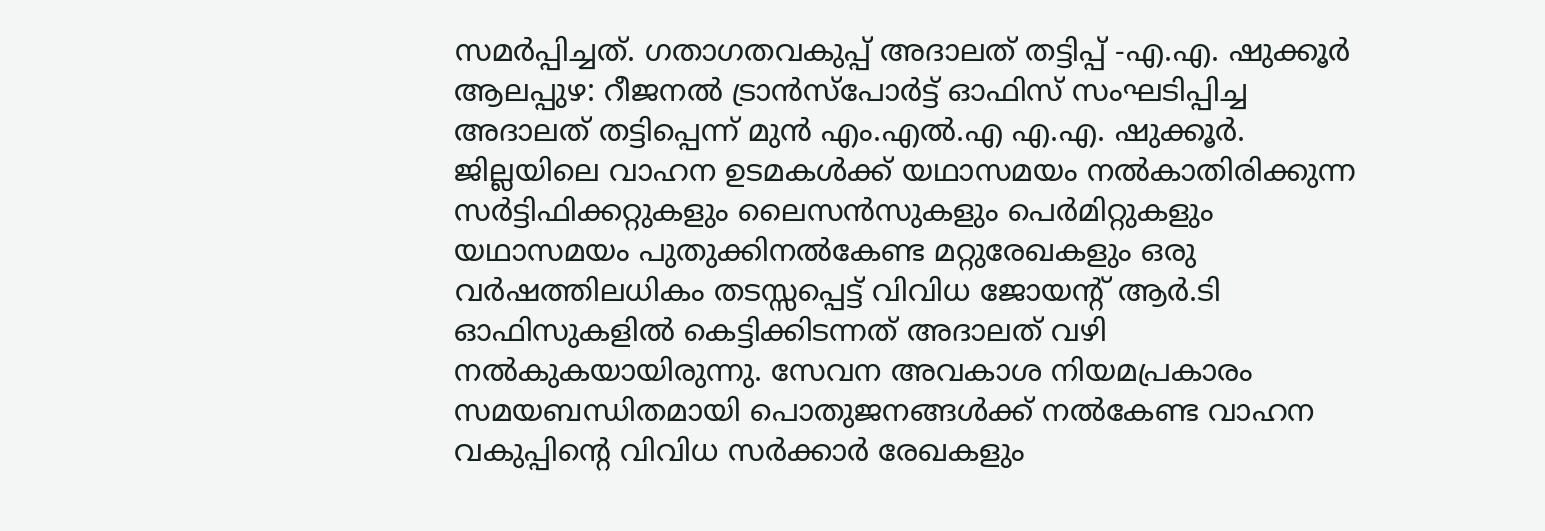സമര്‍പ്പിച്ചത്. ഗതാഗതവകുപ്പ് അദാലത് തട്ടിപ്പ് -എ.എ. ഷുക്കൂർ ആലപ്പുഴ: റീജനൽ ട്രാൻസ്പോർട്ട് ഓഫിസ് സംഘടിപ്പിച്ച അദാലത് തട്ടിപ്പെന്ന് മുൻ എം.എൽ.എ എ.എ. ഷുക്കൂർ. ജില്ലയിലെ വാഹന ഉടമകൾക്ക് യഥാസമയം നൽകാതിരിക്കുന്ന സർട്ടിഫിക്കറ്റുകളും ലൈസൻസുകളും പെർമിറ്റുകളും യഥാസമയം പുതുക്കിനൽകേണ്ട മറ്റുരേഖകളും ഒരു വർഷത്തിലധികം തടസ്സപ്പെട്ട് വിവിധ ജോയന്‍റ് ആർ.ടി ഓഫിസുകളിൽ കെട്ടിക്കിടന്നത് അദാലത് വഴി നൽകുകയായിരുന്നു. സേവന അവകാശ നിയമപ്രകാരം സമയബന്ധിതമായി പൊതുജനങ്ങൾക്ക് നൽകേണ്ട വാഹന വകുപ്പിന്‍റെ വിവിധ സർക്കാർ രേഖകളും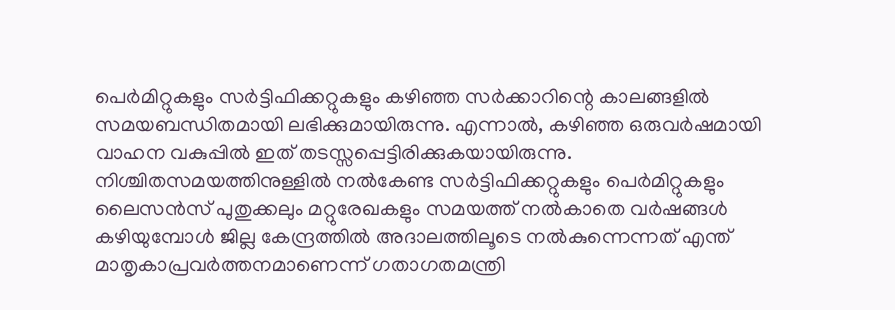പെർമിറ്റുകളും സർട്ടിഫിക്കറ്റുകളും കഴിഞ്ഞ സർക്കാറിന്റെ കാലങ്ങളിൽ സമയബന്ധിതമായി ലഭിക്കുമായിരുന്നു. എന്നാൽ, കഴിഞ്ഞ ഒരുവർഷമായി വാഹന വകുപ്പിൽ ഇത് തടസ്സപ്പെട്ടിരിക്കുകയായിരുന്നു. നിശ്ചിതസമയത്തിനുള്ളിൽ നൽകേണ്ട സർട്ടിഫിക്കറ്റുകളും പെർമിറ്റുകളും ലൈസൻസ് പുതുക്കലും മറ്റുരേഖകളും സമയത്ത് നൽകാതെ വർഷങ്ങൾ കഴിയുമ്പോൾ ജില്ല കേന്ദ്രത്തിൽ അദാലത്തിലൂടെ നൽകുന്നെന്നത് എന്ത് മാതൃകാപ്രവർത്തനമാണെന്ന് ഗതാഗതമന്ത്രി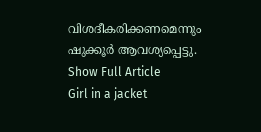വിശദീകരിക്കണമെന്നും ഷുക്കൂർ ആവശ്യപ്പെട്ടു.
Show Full Article
Girl in a jacket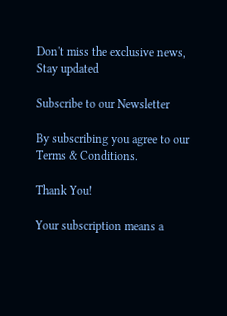Don't miss the exclusive news, Stay updated

Subscribe to our Newsletter

By subscribing you agree to our Terms & Conditions.

Thank You!

Your subscription means a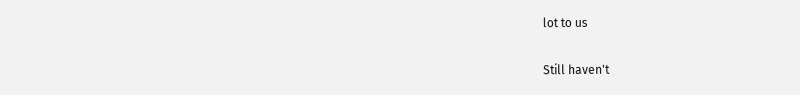lot to us

Still haven't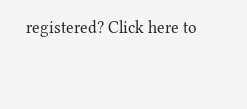registered? Click here to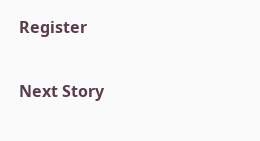Register

Next Story